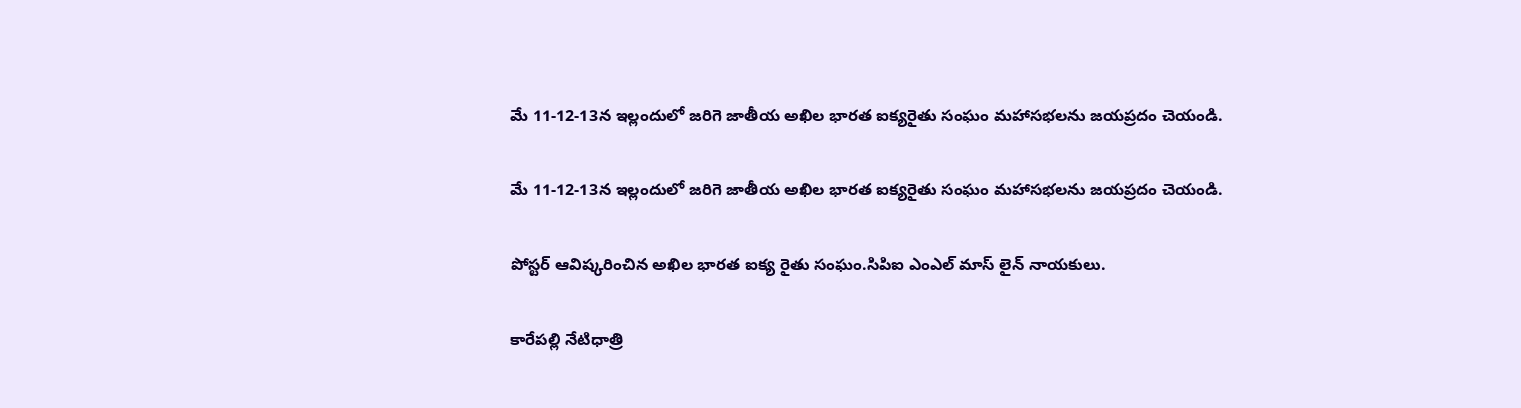మే 11-12-13న ఇల్లందులో జరిగె జాతీయ అఖిల భారత ఐక్యరైతు సంఘం మహాసభలను జయప్రదం చెయండి.

మే 11-12-13న ఇల్లందులో జరిగె జాతీయ అఖిల భారత ఐక్యరైతు సంఘం మహాసభలను జయప్రదం చెయండి.

పోస్టర్ ఆవిష్కరించిన అఖిల భారత ఐక్య రైతు సంఘం.సిపిఐ ఎంఎల్ మాస్ లైన్ నాయకులు.

కారేపల్లి నేటిధాత్రి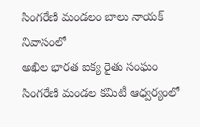సింగరేణి మండలం బాలు నాయక్ నివాసంలో
అఖిల భారత ఐక్య రైతు సంఘం సింగరేణి మండల కమిటీ ఆధ్వర్యంలో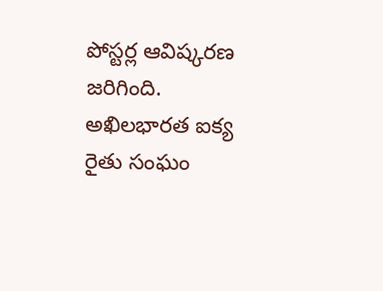పోస్టర్ల ఆవిష్కరణ జరిగింది. అఖిలభారత ఐక్య రైతు సంఘం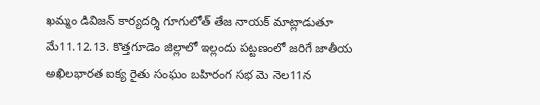ఖమ్మం డివిజన్ కార్యదర్శి గూగులోత్ తేజ నాయక్ మాట్లాడుతూ
మే11.12.13. కొత్తగూడెం జిల్లాలో ఇల్లందు పట్టణంలో జరిగే జాతీయ అఖిలభారత ఐక్య రైతు సంఘం బహిరంగ సభ మె నెల11న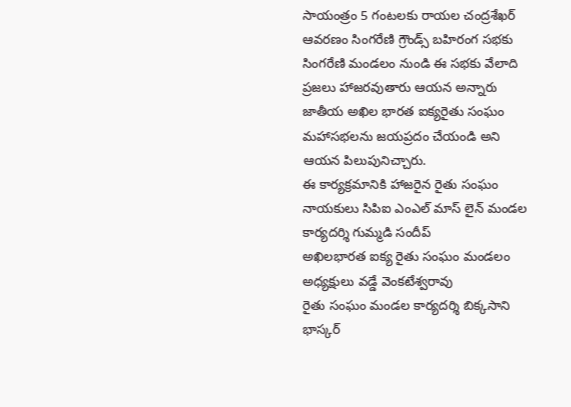సాయంత్రం 5 గంటలకు రాయల చంద్రశేఖర్ ఆవరణం సింగరేణి గ్రౌండ్స్ బహిరంగ సభకు సింగరేణి మండలం నుండి ఈ సభకు వేలాది ప్రజలు హాజరవుతారు ఆయన అన్నారు జాతీయ అఖిల భారత ఐక్యరైతు సంఘం మహాసభలను జయప్రదం చేయండి అని ఆయన పిలుపునిచ్చారు.
ఈ కార్యక్రమానికి హాజరైన రైతు సంఘం నాయకులు సిపిఐ ఎంఎల్ మాస్ లైన్ మండల కార్యదర్శి గుమ్మడి సందీప్
అఖిలభారత ఐక్య రైతు సంఘం మండలం అధ్యక్షులు వడ్డే వెంకటేశ్వరావు
రైతు సంఘం మండల కార్యదర్శి బిక్కసాని భాస్కర్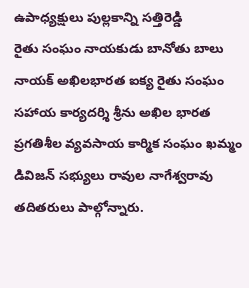ఉపాధ్యక్షులు పుల్లకాన్ని సత్తిరెడ్డి
రైతు సంఘం నాయకుడు బానోతు బాలు నాయక్ అఖిలభారత ఐక్య రైతు సంఘం సహాయ కార్యదర్శి శ్రీను అఖిల భారత ప్రగతిశీల వ్యవసాయ కార్మిక సంఘం ఖమ్మం డివిజన్ సభ్యులు రావుల నాగేశ్వరావు తదితరులు పాల్గోన్నారు.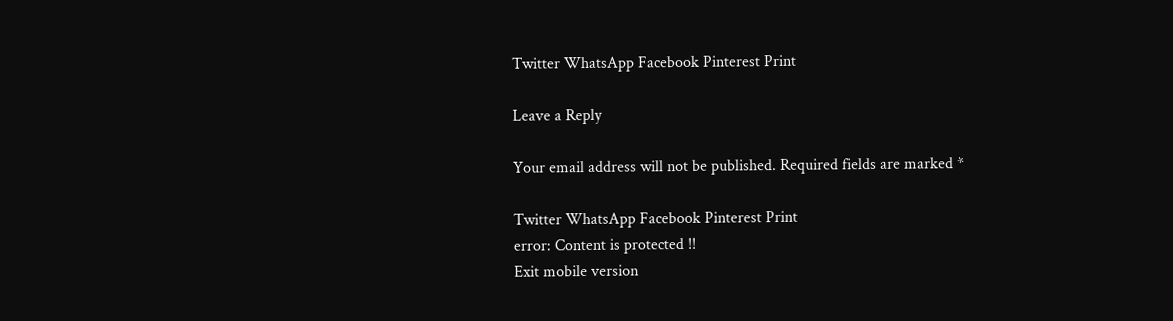Twitter WhatsApp Facebook Pinterest Print

Leave a Reply

Your email address will not be published. Required fields are marked *

Twitter WhatsApp Facebook Pinterest Print
error: Content is protected !!
Exit mobile version